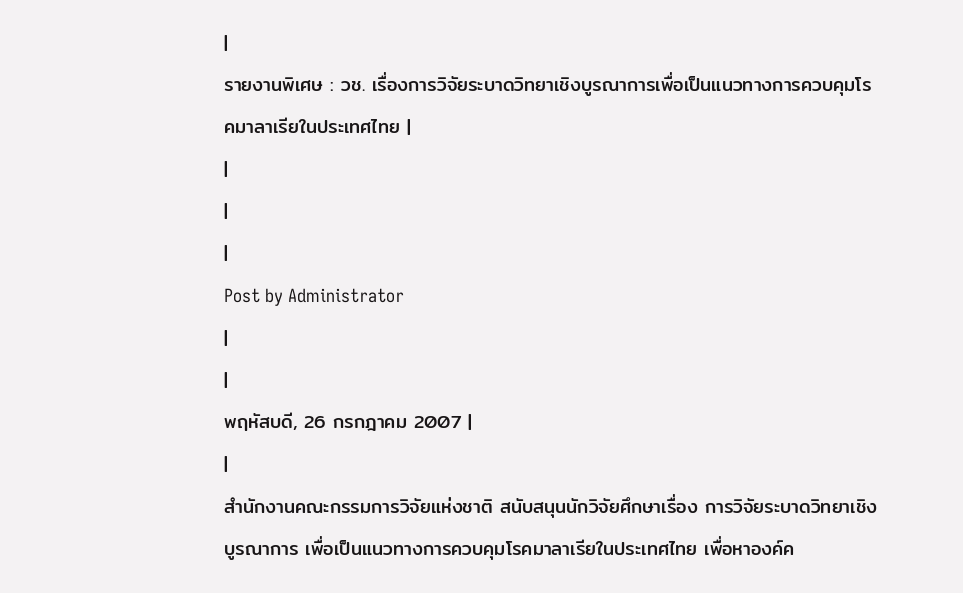|
รายงานพิเศษ : วช. เรื่องการวิจัยระบาดวิทยาเชิงบูรณาการเพื่อเป็นแนวทางการควบคุมโรคมาลาเรียในประเทศไทย |
|
|
|
Post by Administrator
|
|
พฤหัสบดี, 26 กรกฎาคม 2007 |
|
สำนักงานคณะกรรมการวิจัยแห่งชาติ สนับสนุนนักวิจัยศึกษาเรื่อง การวิจัยระบาดวิทยาเชิงบูรณาการ เพื่อเป็นแนวทางการควบคุมโรคมาลาเรียในประเทศไทย เพื่อหาองค์ค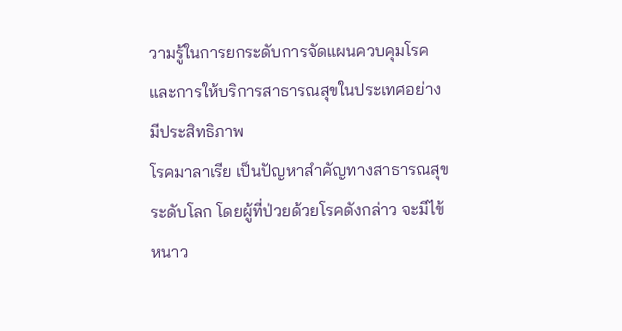วามรู้ในการยกระดับการจัดแผนควบคุมโรคและการให้บริการสาธารณสุขในประเทศอย่างมีประสิทธิภาพ
โรคมาลาเรีย เป็นปัญหาสำคัญทางสาธารณสุขระดับโลก โดยผู้ที่ป่วยด้วยโรคดังกล่าว จะมีไข้หนาว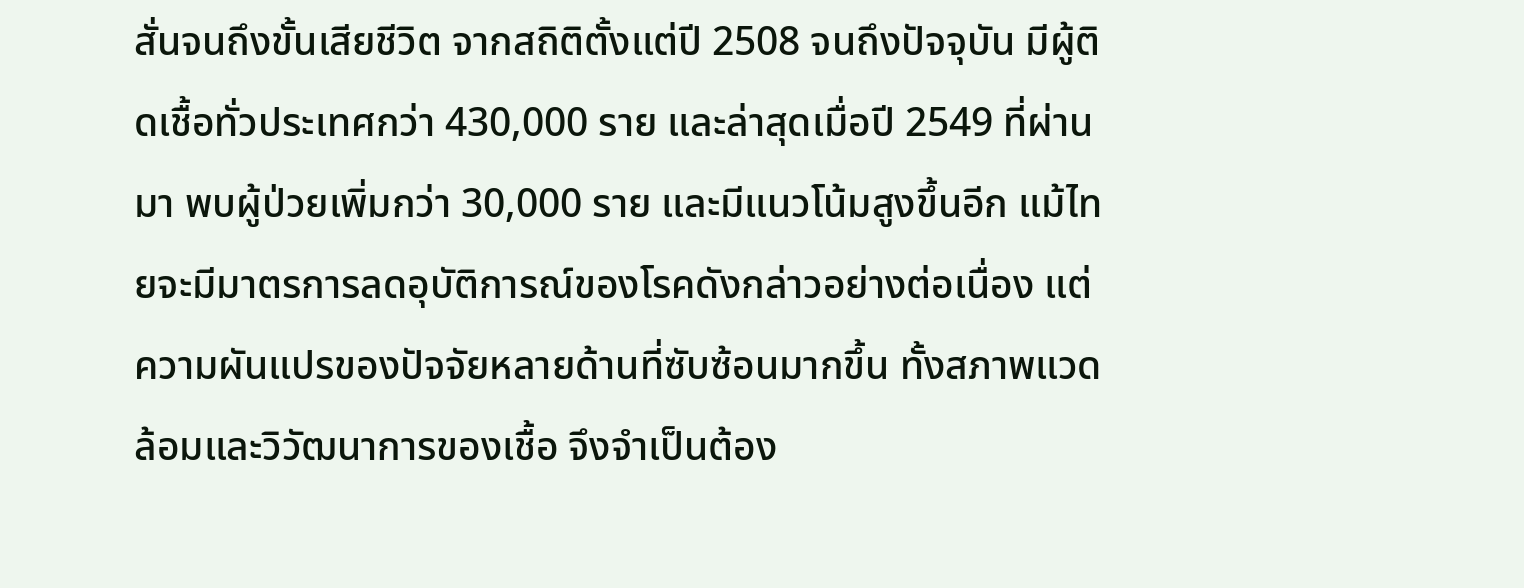สั่นจนถึงขั้นเสียชีวิต จากสถิติตั้งแต่ปี 2508 จนถึงปัจจุบัน มีผู้ติดเชื้อทั่วประเทศกว่า 430,000 ราย และล่าสุดเมื่อปี 2549 ที่ผ่านมา พบผู้ป่วยเพิ่มกว่า 30,000 ราย และมีแนวโน้มสูงขึ้นอีก แม้ไทยจะมีมาตรการลดอุบัติการณ์ของโรคดังกล่าวอย่างต่อเนื่อง แต่ความผันแปรของปัจจัยหลายด้านที่ซับซ้อนมากขึ้น ทั้งสภาพแวดล้อมและวิวัฒนาการของเชื้อ จึงจำเป็นต้อง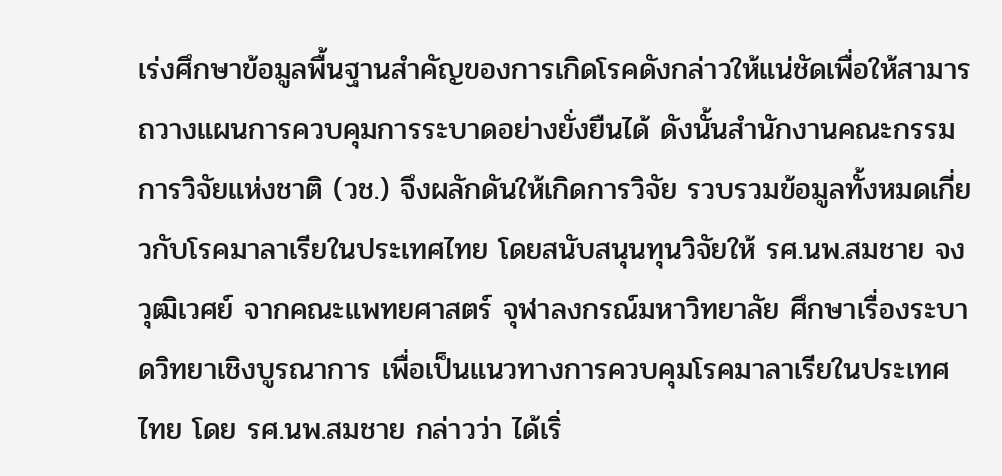เร่งศึกษาข้อมูลพื้นฐานสำคัญของการเกิดโรคดังกล่าวให้แน่ชัดเพื่อให้สามารถวางแผนการควบคุมการระบาดอย่างยั่งยืนได้ ดังนั้นสำนักงานคณะกรรมการวิจัยแห่งชาติ (วช.) จึงผลักดันให้เกิดการวิจัย รวบรวมข้อมูลทั้งหมดเกี่ยวกับโรคมาลาเรียในประเทศไทย โดยสนับสนุนทุนวิจัยให้ รศ.นพ.สมชาย จงวุฒิเวศย์ จากคณะแพทยศาสตร์ จุฬาลงกรณ์มหาวิทยาลัย ศึกษาเรื่องระบาดวิทยาเชิงบูรณาการ เพื่อเป็นแนวทางการควบคุมโรคมาลาเรียในประเทศไทย โดย รศ.นพ.สมชาย กล่าวว่า ได้เริ่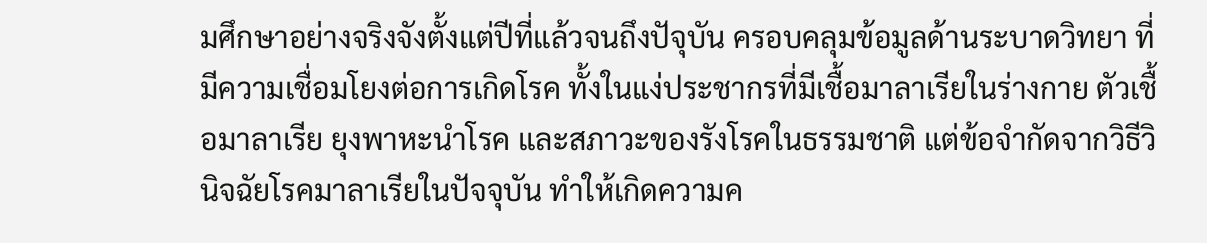มศึกษาอย่างจริงจังตั้งแต่ปีที่แล้วจนถึงปัจุบัน ครอบคลุมข้อมูลด้านระบาดวิทยา ที่มีความเชื่อมโยงต่อการเกิดโรค ทั้งในแง่ประชากรที่มีเชื้อมาลาเรียในร่างกาย ตัวเชื้อมาลาเรีย ยุงพาหะนำโรค และสภาวะของรังโรคในธรรมชาติ แต่ข้อจำกัดจากวิธีวินิจฉัยโรคมาลาเรียในปัจจุบัน ทำให้เกิดความค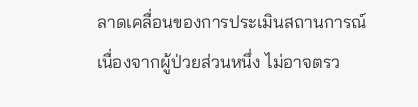ลาดเคลื่อนของการประเมินสถานการณ์ เนื่องจากผู้ป่วยส่วนหนึ่ง ไม่อาจตรว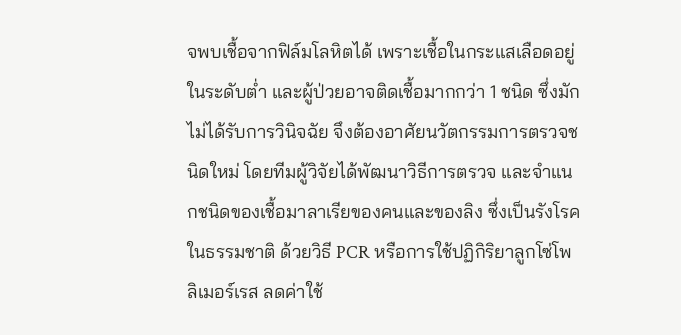จพบเชื้อจากฟิล์มโลหิตได้ เพราะเชื้อในกระแสเลือดอยู่ในระดับต่ำ และผู้ป่วยอาจติดเชื้อมากกว่า 1 ชนิด ซึ่งมักไม่ได้รับการวินิจฉัย จึงต้องอาศัยนวัตกรรมการตรวจชนิดใหม่ โดยทีมผู้วิจัยได้พัฒนาวิธีการตรวจ และจำแนกชนิดของเชื้อมาลาเรียของคนและของลิง ซึ่งเป็นรังโรคในธรรมชาติ ด้วยวิธี PCR หรือการใช้ปฏิกิริยาลูกโซ่โพลิเมอร์เรส ลดค่าใช้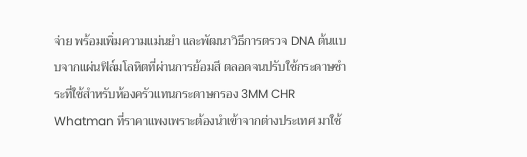จ่าย พร้อมเพิ่มความแม่นยำ และพัฒนาวิธีการตรวจ DNA ต้นแบบจากแผ่นฟิล์มโลหิตที่ผ่านการย้อมสี ตลอดจนปรับใช้กระดาษชำระที่ใช้สำหรับห้องครัวแทนกระดาษกรอง 3MM CHR Whatman ที่ราคาแพงเพราะต้องนำเข้าจากต่างประเทศ มาใช้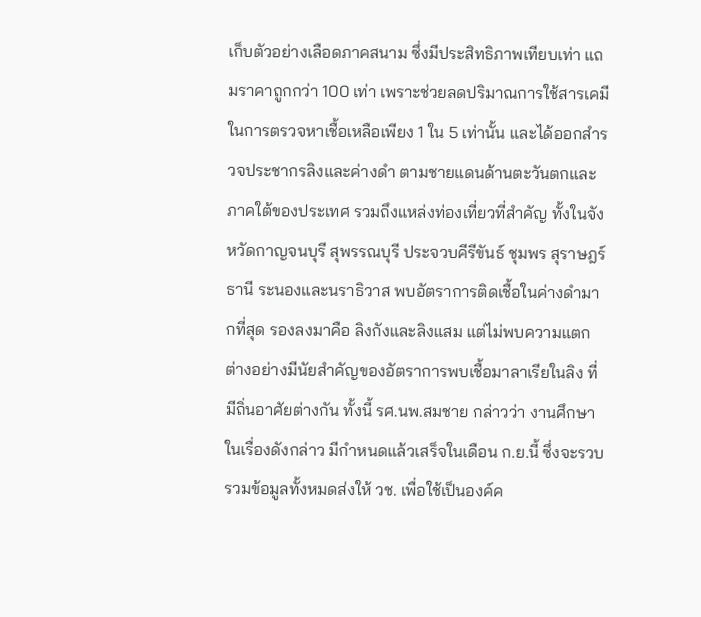เก็บตัวอย่างเลือดภาคสนาม ซึ่งมีประสิทธิภาพเทียบเท่า แถมราคาถูกกว่า 100 เท่า เพราะช่วยลดปริมาณการใช้สารเคมีในการตรวจหาเชื้อเหลือเพียง 1 ใน 5 เท่านั้น และได้ออกสำรวจประชากรลิงและค่างดำ ตามชายแดนด้านตะวันตกและภาคใต้ของประเทศ รวมถึงแหล่งท่องเที่ยวที่สำคัญ ทั้งในจังหวัดกาญจนบุรี สุพรรณบุรี ประจวบคีรีขันธ์ ชุมพร สุราษฎร์ธานี ระนองและนราธิวาส พบอัตราการติดเชื้อในค่างดำมากที่สุด รองลงมาคือ ลิงกังและลิงแสม แต่ไม่พบความแตกต่างอย่างมีนัยสำคัญของอัตราการพบเชื้อมาลาเรียในลิง ที่มีถิ่นอาศัยต่างกัน ทั้งนี้ รศ.นพ.สมชาย กล่าวว่า งานศึกษาในเรื่องดังกล่าว มีกำหนดแล้วเสร็จในเดือน ก.ย.นี้ ซึ่งจะรวบรวมข้อมูลทั้งหมดส่งให้ วช. เพื่อใช้เป็นองค์ค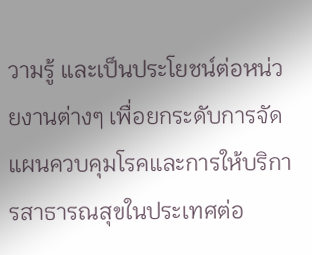วามรู้ และเป็นประโยชน์ต่อหน่วยงานต่างๆ เพื่อยกระดับการจัดแผนควบคุมโรคและการให้บริการสาธารณสุขในประเทศต่อ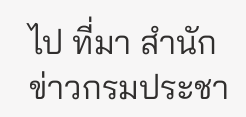ไป ที่มา สำนักข่าวกรมประชา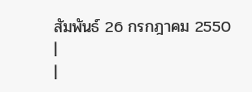สัมพันธ์ 26 กรกฎาคม 2550 |
|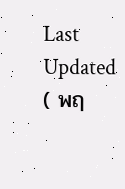Last Updated ( พฤ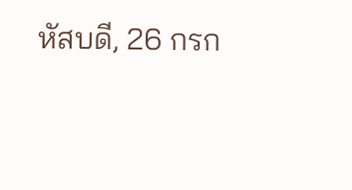หัสบดี, 26 กรก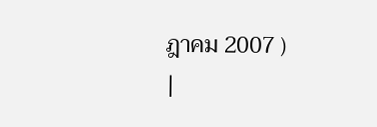ฎาคม 2007 )
|